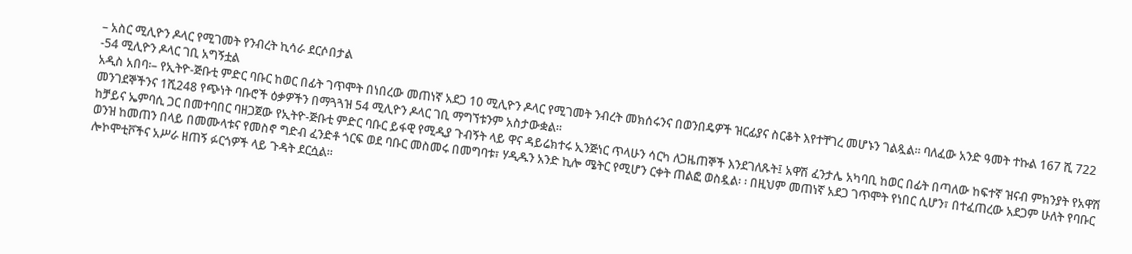– አስር ሚሊዮን ዶላር የሚገመት የንብረት ኪሳራ ደርሶበታል
-54 ሚሊዮን ዶላር ገቢ አግኝቷል
አዲስ አበባ፡– የኢትዮ-ጅቡቲ ምድር ባቡር ከወር በፊት ገጥሞት በነበረው መጠነኛ አደጋ 10 ሚሊዮን ዶላር የሚገመት ንብረት መክሰሩንና በወንበዴዎች ዝርፊያና ስርቆት እየተቸገረ መሆኑን ገልጿል፡፡ ባለፈው አንድ ዓመት ተኩል 167 ሺ 722 መንገደኞችንና 1ሺ248 የጭነት ባቡሮች ዕቃዎችን በማጓጓዝ 54 ሚሊዮን ዶላር ገቢ ማግኘቱንም አስታውቋል፡፡
ከቻይና ኤምባሲ ጋር በመተባበር ባዘጋጀው የኢትዮ-ጅቡቲ ምድር ባቡር ይፋዊ የሚዲያ ጉብኝት ላይ ዋና ዳይሬክተሩ ኢንጅነር ጥላሁን ሳርካ ለጋዜጠኞች እንደገለጹት፤ አዋሽ ፈንታሌ አካባቢ ከወር በፊት በጣለው ከፍተኛ ዝናብ ምክንያት የአዋሽ ወንዝ ከመጠን በላይ በመሙላቱና የመስኖ ግድብ ፈንድቶ ጎርፍ ወደ ባቡር መስመሩ በመግባቱ፣ ሃዲዱን አንድ ኪሎ ሜትር የሚሆን ርቀት ጠልፎ ወስዷል፡ ፡ በዚህም መጠነኛ አደጋ ገጥሞት የነበር ሲሆን፣ በተፈጠረው አደጋም ሁለት የባቡር ሎኮሞቲቮችና አሥራ ዘጠኝ ፉርጎዎች ላይ ጉዳት ደርሷል፡፡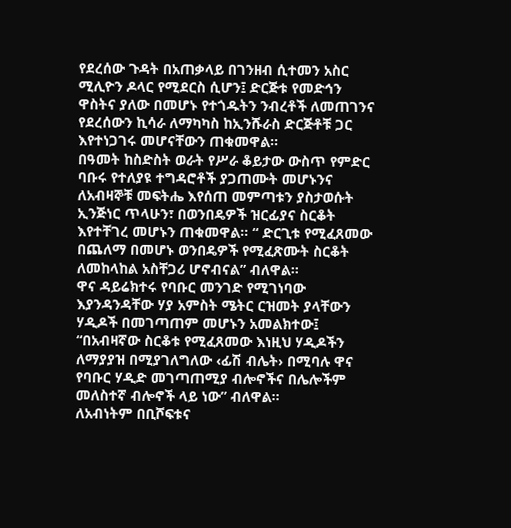የደረሰው ጉዳት በአጠቃላይ በገንዘብ ሲተመን አስር ሚሊዮን ዶላር የሚደርስ ሲሆን፤ ድርጅቱ የመድኅን ዋስትና ያለው በመሆኑ የተጎዱትን ንብረቶች ለመጠገንና የደረሰውን ኪሳራ ለማካካስ ከኢንሹራስ ድርጅቶቹ ጋር እየተነጋገሩ መሆናቸውን ጠቁመዋል፡፡
በዓመት ከስድስት ወራት የሥራ ቆይታው ውስጥ የምድር ባቡሩ የተለያዩ ተግዳሮቶች ያጋጠሙት መሆኑንና ለአብዛኞቹ መፍትሔ እየሰጠ መምጣቱን ያስታወሱት ኢንጅነር ጥላሁን፣ በወንበዴዎች ዝርፊያና ስርቆት እየተቸገረ መሆኑን ጠቁመዋል፡፡ “ ድርጊቱ የሚፈጸመው በጨለማ በመሆኑ ወንበዴዎች የሚፈጽሙት ስርቆት ለመከላከል አስቸጋሪ ሆኖብናል” ብለዋል፡፡
ዋና ዳይሬክተሩ የባቡር መንገድ የሚገነባው እያንዳንዳቸው ሃያ አምስት ሜትር ርዝመት ያላቸውን ሃዲዶች በመገጣጠም መሆኑን አመልክተው፤ “በአብዛኛው ስርቆቱ የሚፈጸመው እነዚህ ሃዲዶችን ለማያያዝ በሚያገለግለው ‹ፊሽ ብሌት› በሚባሉ ዋና የባቡር ሃዲድ መገጣጠሚያ ብሎኖችና በሌሎችም መለስተኛ ብሎኖች ላይ ነው” ብለዋል፡፡
ለአብነትም በቢሾፍቱና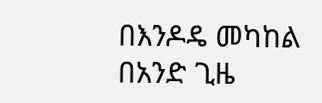በእንዶዴ መካከል በአንድ ጊዜ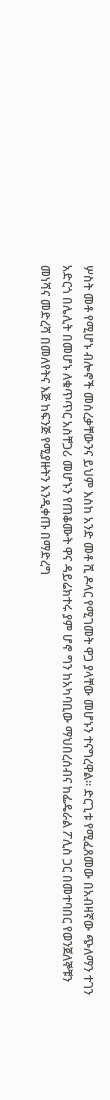ሦስት መቶ የሚሆኑ ብሎኖች መሰረቃቸውንና ይህም እስከ አንድ መቶ ሺ ዶላር የሚገመት ዋጋ ያላቸው መሆኑን ተናግረዋል፡፡ ድርጊቱ የሚፈጸመው በአብዛኛው ጭለማን ተገን አድርጎ በሌሊት በመሆኑ ለቁጥጥር አስቸጋሪ መሆኑን የጠቆሙት ዋና ዳይሬክተሩ ያም ሆኖ ግን ከአካባቢው ማህበረሰብና ከፌዴራል ፖሊስ ጋር በመተባበር የወንጀለኞቹን መነሻና መድረሻ በመለየትና እጅ ከፍንጅ የሚያዙትን እንዲቀጡ በማድረግ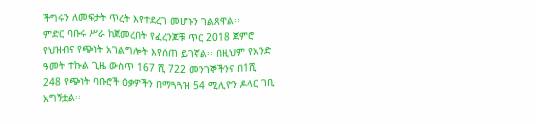ችግሩን ለመፍታት ጥረት እየተደረገ መሆኑን ገልጸዋል፡፡
ምድር ባቡሩ ሥራ ከጀመረበት የፈረንጆቹ ጥር 2018 ጀምሮ የህዝብና የጭነት አገልግሎት እየሰጠ ይገኛል፡፡ በዚህም የአንድ ዓመት ተኩል ጊዜ ውስጥ 167 ሺ 722 መንገኞችንና በ1ሺ 248 የጭነት ባቡሮች ዕቃዎችን በማጓጓዝ 54 ሚሊዮን ዶላር ገቢ አግኝቷል፡፡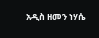አዲስ ዘመን ነሃሴ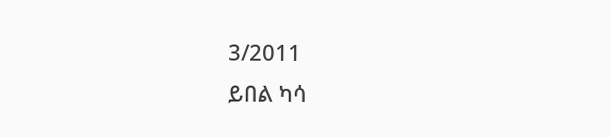3/2011
ይበል ካሳ